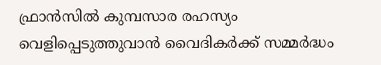ഫ്രാന്‍സില്‍ കുമ്പസാര രഹസ്യം വെളിപ്പെടുത്തുവാന്‍ വൈദികര്‍ക്ക് സമ്മര്‍ദ്ധം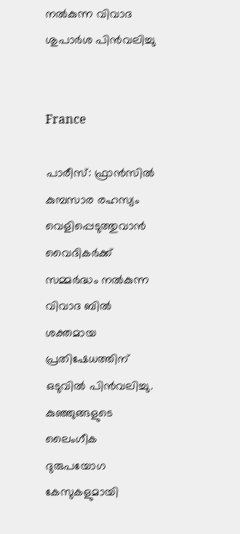നല്‍കുന്ന വിവാദ ശുപാര്‍ശ പിന്‍വലിച്ചു


France

പാരീസ്: ഫ്രാന്‍സില്‍ കുമ്പസാര രഹസ്യം വെളിപ്പെടുത്തുവാന്‍ വൈദികര്‍ക്ക് സമ്മര്‍ദ്ധം നല്‍കുന്ന വിവാദ ബില്‍ ശക്തമായ പ്രതിഷേധത്തിന് ഒടുവില്‍ പിന്‍വലിച്ചു. കുഞ്ഞുങ്ങളുടെ ലൈംഗീക ദുരുപയോഗ കേസുകളുമായി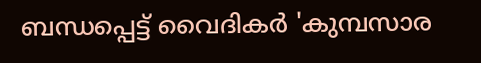ബന്ധപ്പെട്ട് വൈദികര്‍ 'കുമ്പസാര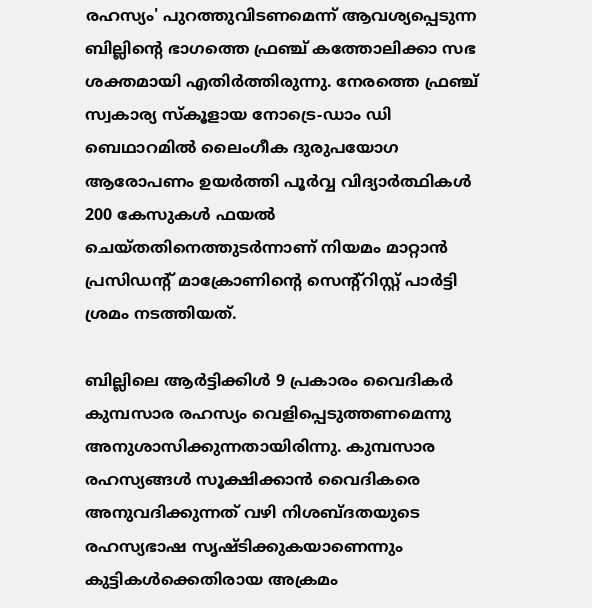രഹസ്യം' പുറത്തുവിടണമെന്ന് ആവശ്യപ്പെടുന്ന ബില്ലിന്റെ ഭാഗത്തെ ഫ്രഞ്ച് കത്തോലിക്കാ സഭ ശക്തമായി എതിർത്തിരുന്നു. നേരത്തെ ഫ്രഞ്ച് സ്വകാര്യ സ്കൂളായ നോട്രെ-ഡാം ഡി ബെഥാറമിൽ ലൈംഗീക ദുരുപയോഗ ആരോപണം ഉയര്‍ത്തി പൂര്‍വ്വ വിദ്യാർത്ഥികൾ 200 കേസുകൾ ഫയൽ ചെയ്തതിനെത്തുടർന്നാണ് നിയമം മാറ്റാൻ പ്രസിഡന്റ് മാക്രോണിന്റെ സെന്‍റ്റിസ്റ്റ് പാർട്ടി ശ്രമം നടത്തിയത്.

ബില്ലിലെ ആർട്ടിക്കിൾ 9 പ്രകാരം വൈദികര്‍ കുമ്പസാര രഹസ്യം വെളിപ്പെടുത്തണമെന്നു അനുശാസിക്കുന്നതായിരിന്നു. കുമ്പസാര രഹസ്യങ്ങൾ സൂക്ഷിക്കാൻ വൈദികരെ അനുവദിക്കുന്നത് വഴി നിശബ്ദതയുടെ രഹസ്യഭാഷ സൃഷ്ടിക്കുകയാണെന്നും കുട്ടികൾക്കെതിരായ അക്രമം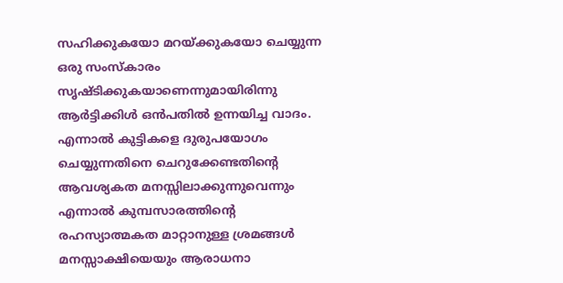സഹിക്കുകയോ മറയ്ക്കുകയോ ചെയ്യുന്ന ഒരു സംസ്കാരം സൃഷ്ടിക്കുകയാണെന്നുമായിരിന്നു ആർട്ടിക്കിൾ ഒന്‍പതില്‍ ഉന്നയിച്ച വാദം. എന്നാല്‍ കുട്ടികളെ ദുരുപയോഗം ചെയ്യുന്നതിനെ ചെറുക്കേണ്ടതിന്റെ ആവശ്യകത മനസ്സിലാക്കുന്നുവെന്നും എന്നാല്‍ കുമ്പസാരത്തിന്റെ രഹസ്യാത്മകത മാറ്റാനുള്ള ശ്രമങ്ങൾ മനസ്സാക്ഷിയെയും ആരാധനാ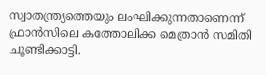സ്വാതന്ത്ര്യത്തെയും ലംഘിക്കുന്നതാണെന്ന് ഫ്രാൻസിലെ കത്തോലിക്ക മെത്രാന്‍ സമിതി ചൂണ്ടിക്കാട്ടി.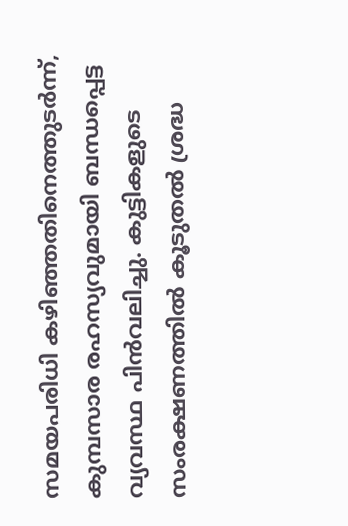സമയപരിധി കഴിഞ്ഞതിനെത്തുടർന്ന്, കുമ്പസാര രഹസ്യവുമായി ബന്ധപ്പെട്ട വ്യവസ്ഥ പിൻവലിച്ചു. കുട്ടികളുടെ സംരക്ഷണത്തില്‍ കൂടുതൽ ശ്രദ്ധ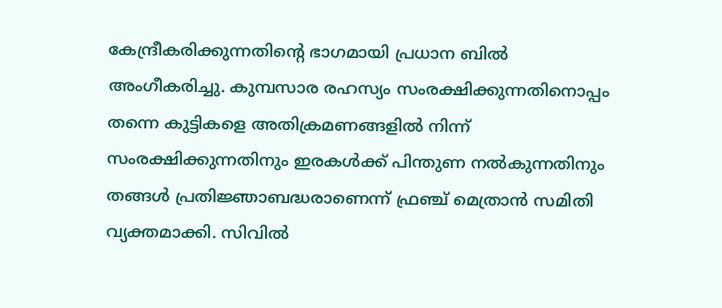കേന്ദ്രീകരിക്കുന്നതിന്റെ ഭാഗമായി പ്രധാന ബിൽ അംഗീകരിച്ചു. കുമ്പസാര രഹസ്യം സംരക്ഷിക്കുന്നതിനൊപ്പം തന്നെ കുട്ടികളെ അതിക്രമണങ്ങളിൽ നിന്ന് സംരക്ഷിക്കുന്നതിനും ഇരകൾക്ക് പിന്തുണ നൽകുന്നതിനും തങ്ങൾ പ്രതിജ്ഞാബദ്ധരാണെന്ന് ഫ്രഞ്ച് മെത്രാൻ സമിതി വ്യക്തമാക്കി. സിവിൽ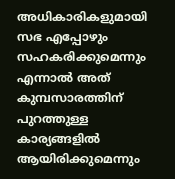അധികാരികളുമായി സഭ എപ്പോഴും സഹകരിക്കുമെന്നും എന്നാൽ അത് കുമ്പസാരത്തിന് പുറത്തുള്ള കാര്യങ്ങളിൽ ആയിരിക്കുമെന്നും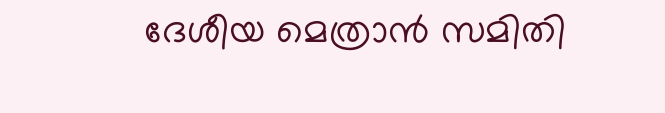ദേശീയ മെത്രാന്‍ സമിതി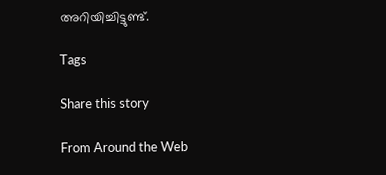അറിയിച്ചിട്ടുണ്ട്.

Tags

Share this story

From Around the Web